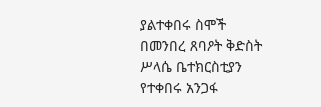ያልተቀበሩ ስሞች
በመንበረ ጸባዖት ቅድስት ሥላሴ ቤተክርስቲያን የተቀበሩ አንጋፋ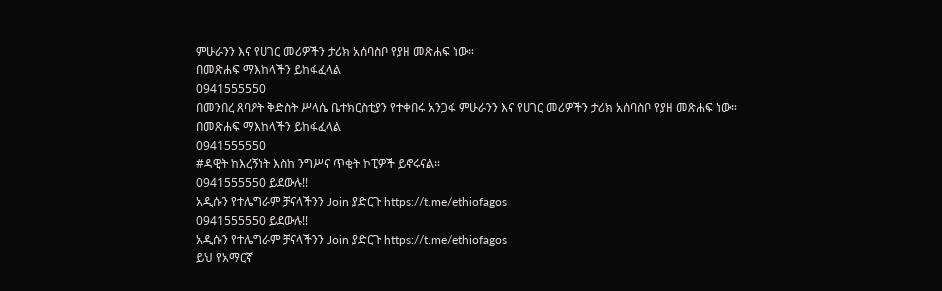ምሁራንን እና የሀገር መሪዎችን ታሪክ አሰባስቦ የያዘ መጽሐፍ ነው።
በመጽሐፍ ማእከላችን ይከፋፈላል
0941555550
በመንበረ ጸባዖት ቅድስት ሥላሴ ቤተክርስቲያን የተቀበሩ አንጋፋ ምሁራንን እና የሀገር መሪዎችን ታሪክ አሰባስቦ የያዘ መጽሐፍ ነው።
በመጽሐፍ ማእከላችን ይከፋፈላል
0941555550
#ዳዊት ከእረኝነት እስከ ንግሥና ጥቂት ኮፒዎች ይኖሩናል።
0941555550 ይደውሉ!!
አዲሱን የተሌግራም ቻናላችንን Join ያድርጉ https://t.me/ethiofagos
0941555550 ይደውሉ!!
አዲሱን የተሌግራም ቻናላችንን Join ያድርጉ https://t.me/ethiofagos
ይህ የአማርኛ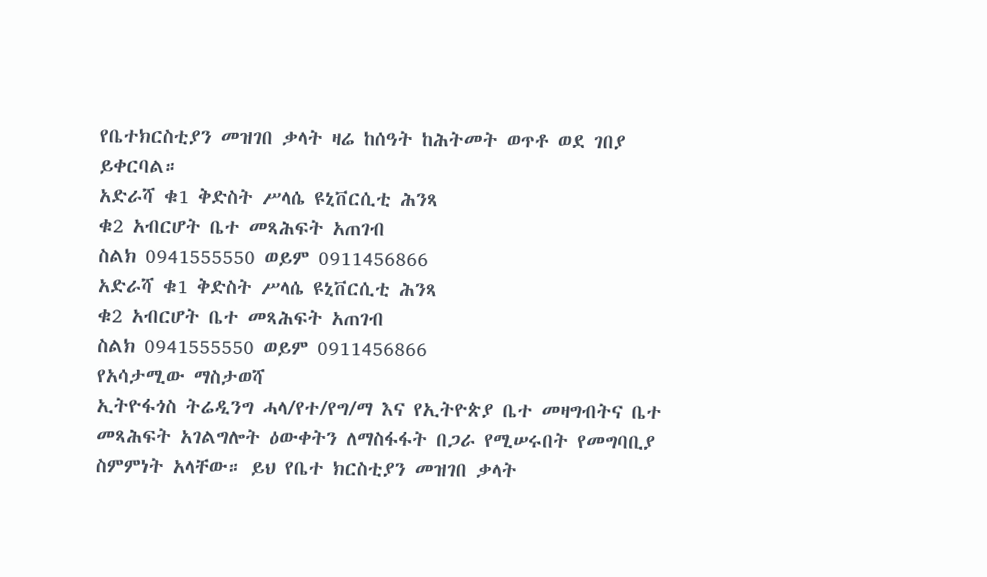የቤተክርስቲያን መዝገበ ቃላት ዛሬ ከሰዓት ከሕትመት ወጥቶ ወደ ገበያ ይቀርባል።
አድራሻ ቁ1 ቅድስት ሥላሴ ዩኒቨርሲቲ ሕንጻ
ቁ2 አብርሆት ቤተ መጻሕፍት አጠገብ
ስልክ 0941555550 ወይም 0911456866
አድራሻ ቁ1 ቅድስት ሥላሴ ዩኒቨርሲቲ ሕንጻ
ቁ2 አብርሆት ቤተ መጻሕፍት አጠገብ
ስልክ 0941555550 ወይም 0911456866
የአሳታሚው ማስታወሻ
ኢትዮፋጎስ ትሬዲንግ ሓላ/የተ/የግ/ማ እና የኢትዮጵያ ቤተ መዛግብትና ቤተ መጻሕፍት አገልግሎት ዕውቀትን ለማስፋፋት በጋራ የሚሠሩበት የመግባቢያ ስምምነት አላቸው። ይህ የቤተ ክርስቲያን መዝገበ ቃላት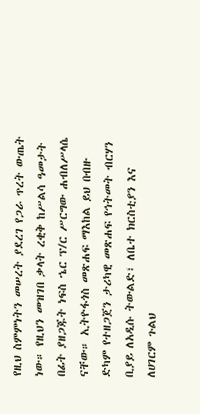የዚህ ስምምነትን መሠረት ያደረገ የጋራ ጥረት ውጤት ነው። የዚህን መዝገበ ቃላት ረቂቅ ከሥልሳ ዓመታት በፊት ያዘጋጁት ነፍስ ኄር ፕ/ር ሥርግው ሐብለሥላሴ ናቸው። ኢትዮፋጎስ መጽሐፍ ማእከል ይህ በብዙ ድካም የተዘጋጀን ታሪካዊ መጽሐፍ የኅትመት ብርሃን ቢያይ ለአዲሱ ትውልድ፣ ለቤተ ክርስቲያን እና ለሀገርም ጉልህ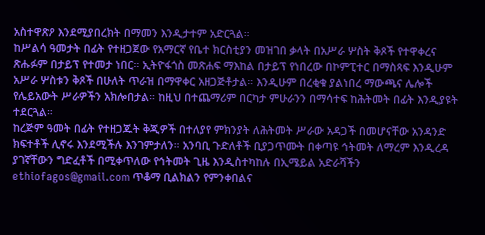አስተዋጽዖ እንደሚያበረክት በማመን እንዲታተም አድርጓል።
ከሥልሳ ዓመታት በፊት የተዘጋጀው የአማርኛ የቤተ ክርስቲያን መዝገበ ቃላት በአሥራ ሦስት ቅጾች የተዋቀረና ጽሑፉም በታይፕ የተመታ ነበር። ኢትዮፋጎስ መጽሐፍ ማእከል በታይፕ የነበረው በኮምፒተር በማስጻፍ እንዲሁም አሥራ ሦስቱን ቅጾች በሁለት ጥራዝ በማዋቀር አዘጋጅቶታል። እንዲሁም በረቂቁ ያልነበረ ማውጫና ሌሎች የሌይአውት ሥራዎችን አክሎበታል። ከዚህ በተጨማሪም በርካታ ምሁራንን በማሳተፍ ከሕትመት በፊት እንዲያዩት ተደርጓል።
ከረጅም ዓመት በፊት የተዘጋጁት ቅጂዎች በተለያየ ምክንያት ለሕትመት ሥራው አዳጋች በመሆናቸው አንዳንድ ክፍተቶች ሊኖሩ እንደሚችሉ እንገምታለን። አንባቢ ጉድለቶች ቢያጋጥሙት በቀጣዩ ኅትመት ለማረም እንዲረዳ ያገኛቸውን ግድፈቶች በሚቀጥለው የኅትመት ጊዜ እንዲስተካከሉ በኢሜይል አድራሻችን
ethiofagos@gmail.com ጥቆማ ቢልክልን የምንቀበልና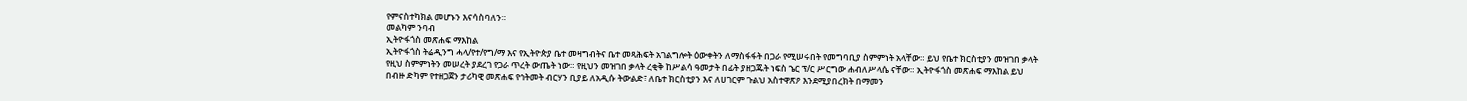የምናስተካክል መሆኑን እናሳስባለን።
መልካም ንባብ
ኢትዮፋጎስ መጽሐፍ ማእከል
ኢትዮፋጎስ ትሬዲንግ ሓላ/የተ/የግ/ማ እና የኢትዮጵያ ቤተ መዛግብትና ቤተ መጻሕፍት አገልግሎት ዕውቀትን ለማስፋፋት በጋራ የሚሠሩበት የመግባቢያ ስምምነት አላቸው። ይህ የቤተ ክርስቲያን መዝገበ ቃላት የዚህ ስምምነትን መሠረት ያደረገ የጋራ ጥረት ውጤት ነው። የዚህን መዝገበ ቃላት ረቂቅ ከሥልሳ ዓመታት በፊት ያዘጋጁት ነፍስ ኄር ፕ/ር ሥርግው ሐብለሥላሴ ናቸው። ኢትዮፋጎስ መጽሐፍ ማእከል ይህ በብዙ ድካም የተዘጋጀን ታሪካዊ መጽሐፍ የኅትመት ብርሃን ቢያይ ለአዲሱ ትውልድ፣ ለቤተ ክርስቲያን እና ለሀገርም ጉልህ አስተዋጽዖ እንደሚያበረክት በማመን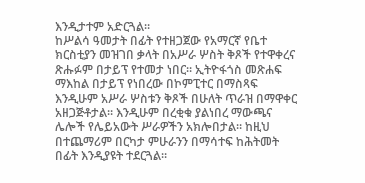እንዲታተም አድርጓል።
ከሥልሳ ዓመታት በፊት የተዘጋጀው የአማርኛ የቤተ ክርስቲያን መዝገበ ቃላት በአሥራ ሦስት ቅጾች የተዋቀረና ጽሑፉም በታይፕ የተመታ ነበር። ኢትዮፋጎስ መጽሐፍ ማእከል በታይፕ የነበረው በኮምፒተር በማስጻፍ እንዲሁም አሥራ ሦስቱን ቅጾች በሁለት ጥራዝ በማዋቀር አዘጋጅቶታል። እንዲሁም በረቂቁ ያልነበረ ማውጫና ሌሎች የሌይአውት ሥራዎችን አክሎበታል። ከዚህ በተጨማሪም በርካታ ምሁራንን በማሳተፍ ከሕትመት በፊት እንዲያዩት ተደርጓል።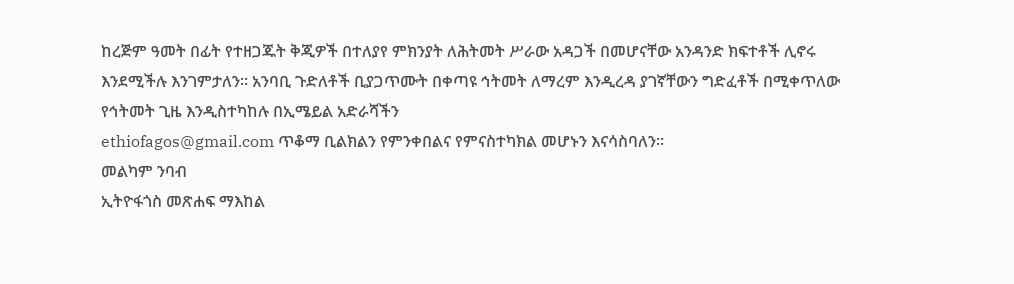ከረጅም ዓመት በፊት የተዘጋጁት ቅጂዎች በተለያየ ምክንያት ለሕትመት ሥራው አዳጋች በመሆናቸው አንዳንድ ክፍተቶች ሊኖሩ እንደሚችሉ እንገምታለን። አንባቢ ጉድለቶች ቢያጋጥሙት በቀጣዩ ኅትመት ለማረም እንዲረዳ ያገኛቸውን ግድፈቶች በሚቀጥለው የኅትመት ጊዜ እንዲስተካከሉ በኢሜይል አድራሻችን
ethiofagos@gmail.com ጥቆማ ቢልክልን የምንቀበልና የምናስተካክል መሆኑን እናሳስባለን።
መልካም ንባብ
ኢትዮፋጎስ መጽሐፍ ማእከል